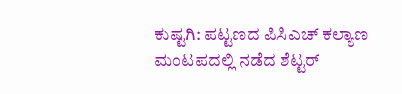ಕುಷ್ಟಗಿ: ಪಟ್ಟಣದ ಪಿಸಿಎಚ್ ಕಲ್ಯಾಣ ಮಂಟಪದಲ್ಲಿ ನಡೆದ ಶೆಟ್ಟರ್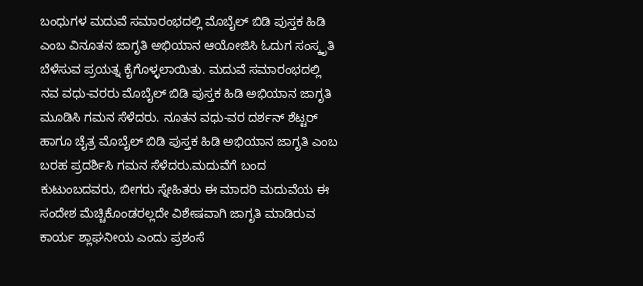ಬಂಧುಗಳ ಮದುವೆ ಸಮಾರಂಭದಲ್ಲಿ ಮೊಬೈಲ್ ಬಿಡಿ ಪುಸ್ತಕ ಹಿಡಿ ಎಂಬ ವಿನೂತನ ಜಾಗೃತಿ ಅಭಿಯಾನ ಆಯೋಜಿಸಿ ಓದುಗ ಸಂಸ್ಕೃತಿ ಬೆಳೆಸುವ ಪ್ರಯತ್ನ ಕೈಗೊಳ್ಳಲಾಯಿತು. ಮದುವೆ ಸಮಾರಂಭದಲ್ಲಿ ನವ ವಧು-ವರರು ಮೊಬೈಲ್ ಬಿಡಿ ಪುಸ್ತಕ ಹಿಡಿ ಅಭಿಯಾನ ಜಾಗೃತಿ ಮೂಡಿಸಿ ಗಮನ ಸೆಳೆದರು. ನೂತನ ವಧು-ವರ ದರ್ಶನ್ ಶೆಟ್ಟರ್ ಹಾಗೂ ಚೈತ್ರ ಮೊಬೈಲ್ ಬಿಡಿ ಪುಸ್ತಕ ಹಿಡಿ ಅಭಿಯಾನ ಜಾಗೃತಿ ಎಂಬ ಬರಹ ಪ್ರದರ್ಶಿಸಿ ಗಮನ ಸೆಳೆದರು.ಮದುವೆಗೆ ಬಂದ ಕುಟುಂಬದವರು, ಬೀಗರು ಸ್ನೇಹಿತರು ಈ ಮಾದರಿ ಮದುವೆಯ ಈ ಸಂದೇಶ ಮೆಚ್ಚಿಕೊಂಡರಲ್ಲದೇ ವಿಶೇಷವಾಗಿ ಜಾಗೃತಿ ಮಾಡಿರುವ ಕಾರ್ಯ ಶ್ಲಾಘನೀಯ ಎಂದು ಪ್ರಶಂಸೆ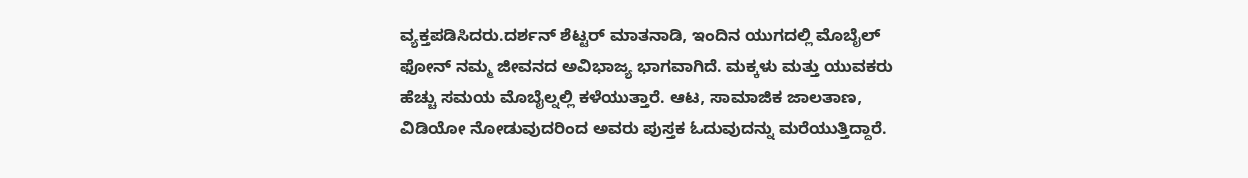ವ್ಯಕ್ತಪಡಿಸಿದರು.ದರ್ಶನ್ ಶೆಟ್ಟರ್ ಮಾತನಾಡಿ, ಇಂದಿನ ಯುಗದಲ್ಲಿ ಮೊಬೈಲ್ ಫೋನ್ ನಮ್ಮ ಜೀವನದ ಅವಿಭಾಜ್ಯ ಭಾಗವಾಗಿದೆ. ಮಕ್ಕಳು ಮತ್ತು ಯುವಕರು ಹೆಚ್ಚು ಸಮಯ ಮೊಬೈಲ್ನಲ್ಲಿ ಕಳೆಯುತ್ತಾರೆ. ಆಟ, ಸಾಮಾಜಿಕ ಜಾಲತಾಣ, ವಿಡಿಯೋ ನೋಡುವುದರಿಂದ ಅವರು ಪುಸ್ತಕ ಓದುವುದನ್ನು ಮರೆಯುತ್ತಿದ್ದಾರೆ.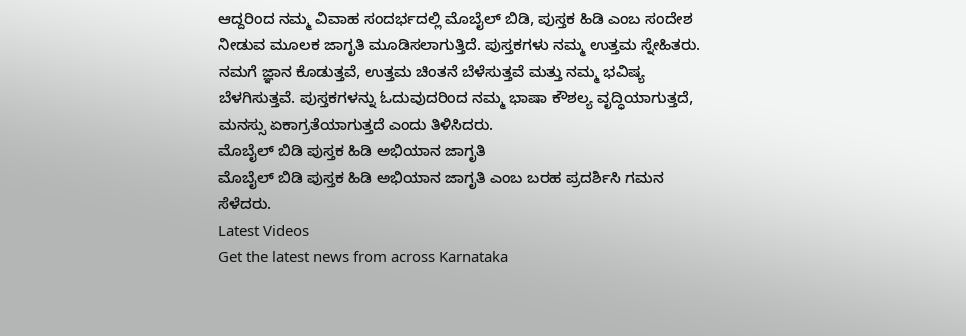ಆದ್ದರಿಂದ ನಮ್ಮ ವಿವಾಹ ಸಂದರ್ಭದಲ್ಲಿ ಮೊಬೈಲ್ ಬಿಡಿ, ಪುಸ್ತಕ ಹಿಡಿ ಎಂಬ ಸಂದೇಶ ನೀಡುವ ಮೂಲಕ ಜಾಗೃತಿ ಮೂಡಿಸಲಾಗುತ್ತಿದೆ. ಪುಸ್ತಕಗಳು ನಮ್ಮ ಉತ್ತಮ ಸ್ನೇಹಿತರು. ನಮಗೆ ಜ್ಞಾನ ಕೊಡುತ್ತವೆ, ಉತ್ತಮ ಚಿಂತನೆ ಬೆಳೆಸುತ್ತವೆ ಮತ್ತು ನಮ್ಮ ಭವಿಷ್ಯ ಬೆಳಗಿಸುತ್ತವೆ. ಪುಸ್ತಕಗಳನ್ನು ಓದುವುದರಿಂದ ನಮ್ಮ ಭಾಷಾ ಕೌಶಲ್ಯ ವೃದ್ಧಿಯಾಗುತ್ತದೆ, ಮನಸ್ಸು ಏಕಾಗ್ರತೆಯಾಗುತ್ತದೆ ಎಂದು ತಿಳಿಸಿದರು.
ಮೊಬೈಲ್ ಬಿಡಿ ಪುಸ್ತಕ ಹಿಡಿ ಅಭಿಯಾನ ಜಾಗೃತಿ
ಮೊಬೈಲ್ ಬಿಡಿ ಪುಸ್ತಕ ಹಿಡಿ ಅಭಿಯಾನ ಜಾಗೃತಿ ಎಂಬ ಬರಹ ಪ್ರದರ್ಶಿಸಿ ಗಮನ ಸೆಳೆದರು.
Latest Videos
Get the latest news from across Karnataka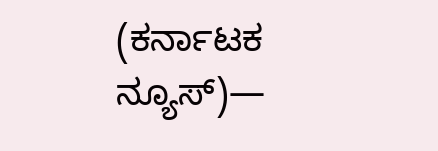(ಕರ್ನಾಟಕ ನ್ಯೂಸ್)—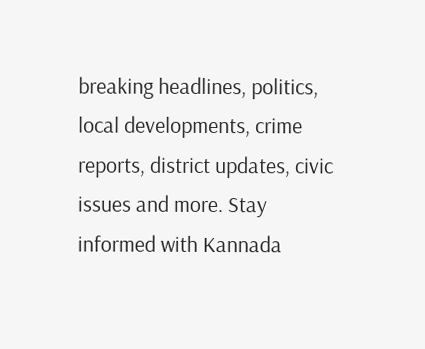breaking headlines, politics, local developments, crime reports, district updates, civic issues and more. Stay informed with Kannada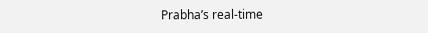Prabha’s real‑time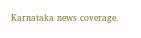Karnataka news coverage.